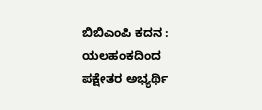ಬಿಬಿಎಂಪಿ ಕದನ : ಯಲಹಂಕದಿಂದ ಪಕ್ಷೇತರ ಅಭ್ಯರ್ಥಿ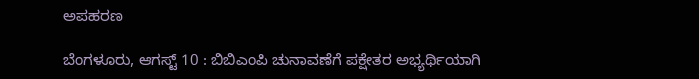ಅಪಹರಣ

ಬೆಂಗಳೂರು, ಆಗಸ್ಟ್ 10 : ಬಿಬಿಎಂಪಿ ಚುನಾವಣೆಗೆ ಪಕ್ಷೇತರ ಅಭ್ಯರ್ಥಿಯಾಗಿ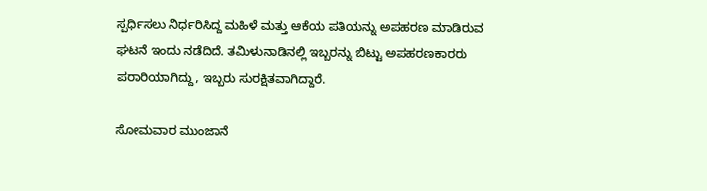ಸ್ಪರ್ಧಿಸಲು ನಿರ್ಧರಿಸಿದ್ದ ಮಹಿಳೆ ಮತ್ತು ಆಕೆಯ ಪತಿಯನ್ನು ಅಪಹರಣ ಮಾಡಿರುವ ಘಟನೆ ಇಂದು ನಡೆದಿದೆ. ತಮಿಳುನಾಡಿನಲ್ಲಿ ಇಬ್ಬರನ್ನು ಬಿಟ್ಟು ಅಪಹರಣಕಾರರು ಪರಾರಿಯಾಗಿದ್ದು, ಇಬ್ಬರು ಸುರಕ್ಷಿತವಾಗಿದ್ದಾರೆ.

ಸೋಮವಾರ ಮುಂಜಾನೆ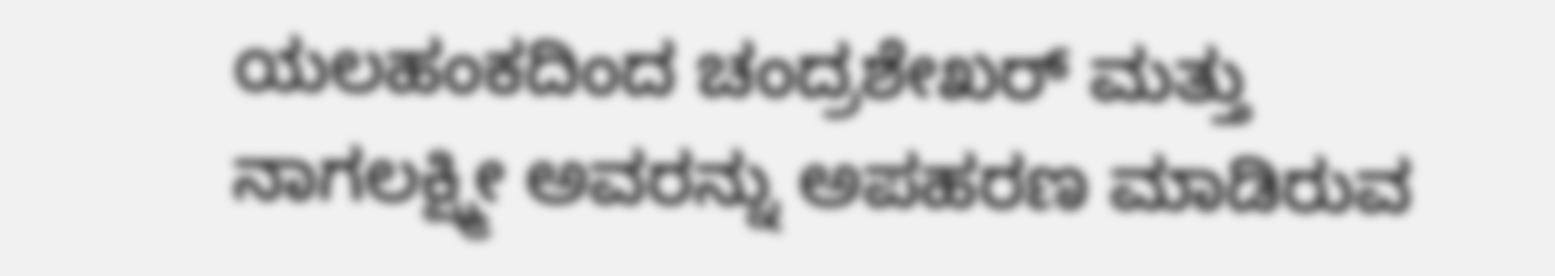ಯಲಹಂಕದಿಂದ ಚಂದ್ರಶೇಖರ್ ಮತ್ತು ನಾಗಲಕ್ಷ್ಮೀ ಅವರನ್ನು ಅಪಹರಣ ಮಾಡಿರುವ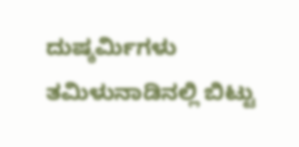ದುಷ್ಕರ್ಮಿಗಳು ತಮಿಳುನಾಡಿನಲ್ಲಿ ಬಿಟ್ಟು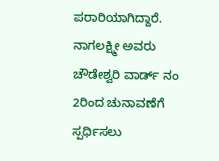ಪರಾರಿಯಾಗಿದ್ದಾರೆ. ನಾಗಲಕ್ಷ್ಮೀ ಅವರು ಚೌಡೇಶ್ವರಿ ವಾರ್ಡ್‌ ನಂ 2ರಿಂದ ಚುನಾವಣೆಗೆ ಸ್ಪರ್ಧಿಸಲು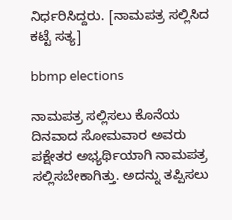ನಿರ್ಧರಿಸಿದ್ದರು. [ನಾಮಪತ್ರ ಸಲ್ಲಿಸಿದ ಕಟ್ಟೆ ಸತ್ಯ]

bbmp elections

ನಾಮಪತ್ರ ಸಲ್ಲಿಸಲು ಕೊನೆಯ ದಿನವಾದ ಸೋಮವಾರ ಅವರು ಪಕ್ಷೇತರ ಅಭ್ಯರ್ಥಿಯಾಗಿ ನಾಮಪತ್ರ ಸಲ್ಲಿಸಬೇಕಾಗಿತ್ತು. ಅದನ್ನು ತಪ್ಪಿಸಲು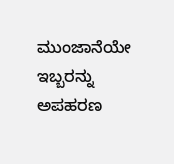ಮುಂಜಾನೆಯೇ ಇಬ್ಬರನ್ನು ಅಪಹರಣ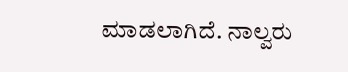ಮಾಡಲಾಗಿದೆ. ನಾಲ್ವರು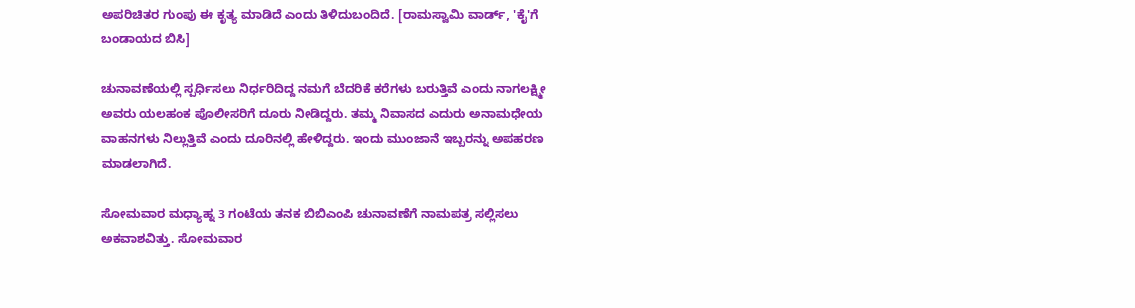ಅಪರಿಚಿತರ ಗುಂಪು ಈ ಕೃತ್ಯ ಮಾಡಿದೆ ಎಂದು ತಿಳಿದುಬಂದಿದೆ. [ರಾಮಸ್ವಾಮಿ ವಾರ್ಡ್, 'ಕೈ'ಗೆ ಬಂಡಾಯದ ಬಿಸಿ]

ಚುನಾವಣೆಯಲ್ಲಿ ಸ್ಪರ್ಧಿಸಲು ನಿರ್ಧರಿದಿದ್ದ ನಮಗೆ ಬೆದರಿಕೆ ಕರೆಗಳು ಬರುತ್ತಿವೆ ಎಂದು ನಾಗಲಕ್ಷ್ಮೀ ಅವರು ಯಲಹಂಕ ಪೊಲೀಸರಿಗೆ ದೂರು ನೀಡಿದ್ದರು. ತಮ್ಮ ನಿವಾಸದ ಎದುರು ಅನಾಮಧೇಯ ವಾಹನಗಳು ನಿಲ್ಲುತ್ತಿವೆ ಎಂದು ದೂರಿನಲ್ಲಿ ಹೇಳಿದ್ದರು. ಇಂದು ಮುಂಜಾನೆ ಇಬ್ಬರನ್ನು ಅಪಹರಣ ಮಾಡಲಾಗಿದೆ.

ಸೋಮವಾರ ಮಧ್ಯಾಹ್ನ 3 ಗಂಟೆಯ ತನಕ ಬಿಬಿಎಂಪಿ ಚುನಾವಣೆಗೆ ನಾಮಪತ್ರ ಸಲ್ಲಿಸಲು ಅಕವಾಶವಿತ್ತು. ಸೋಮವಾರ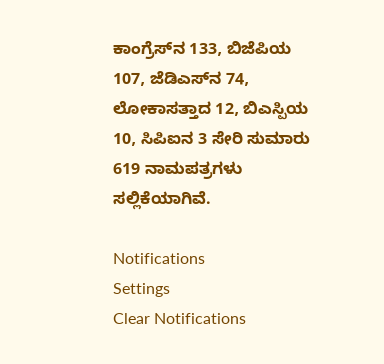ಕಾಂಗ್ರೆಸ್‌ನ 133, ಬಿಜೆಪಿಯ 107, ಜೆಡಿಎಸ್‌ನ 74, ಲೋಕಾಸತ್ತಾದ 12, ಬಿಎಸ್ಪಿಯ 10, ಸಿಪಿಐನ 3 ಸೇರಿ ಸುಮಾರು 619 ನಾಮಪತ್ರಗಳು ಸಲ್ಲಿಕೆಯಾಗಿವೆ.

Notifications
Settings
Clear Notifications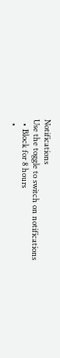Notifications
Use the toggle to switch on notifications
  • Block for 8 hours
  •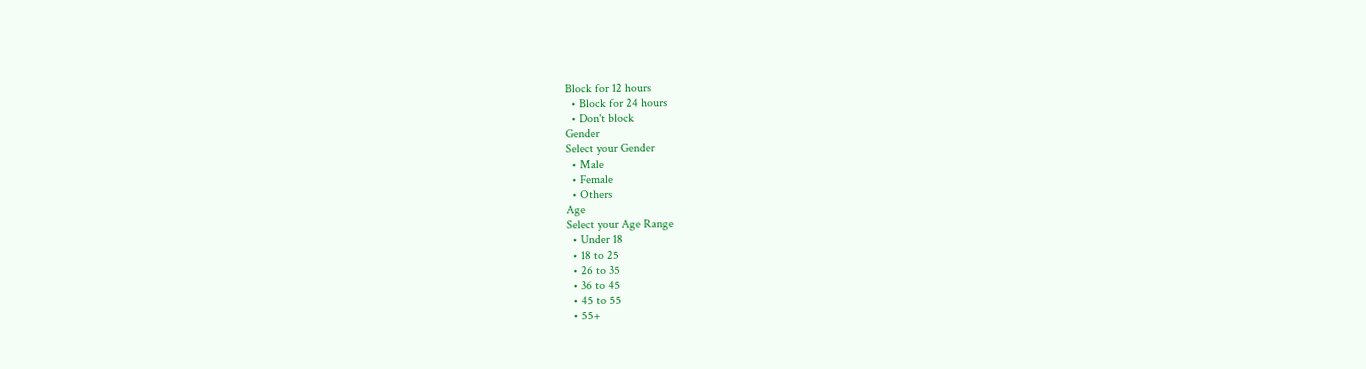Block for 12 hours
  • Block for 24 hours
  • Don't block
Gender
Select your Gender
  • Male
  • Female
  • Others
Age
Select your Age Range
  • Under 18
  • 18 to 25
  • 26 to 35
  • 36 to 45
  • 45 to 55
  • 55+